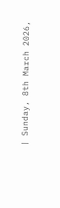| Sunday, 8th March 2026,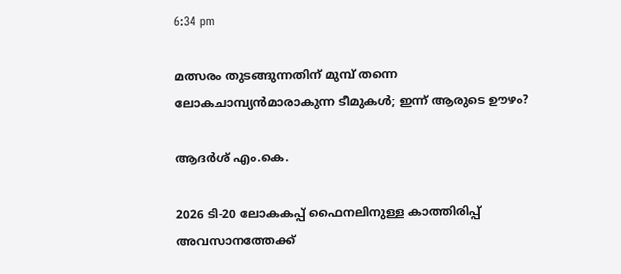6:34 pm

മത്സരം തുടങ്ങുന്നതിന് മുമ്പ് തന്നെ ലോകചാമ്പ്യന്‍മാരാകുന്ന ടീമുകള്‍; ഇന്ന് ആരുടെ ഊഴം?

ആദര്‍ശ് എം.കെ.

2026 ടി-20 ലോകകപ്പ് ഫൈനലിനുള്ള കാത്തിരിപ്പ് അവസാനത്തേക്ക്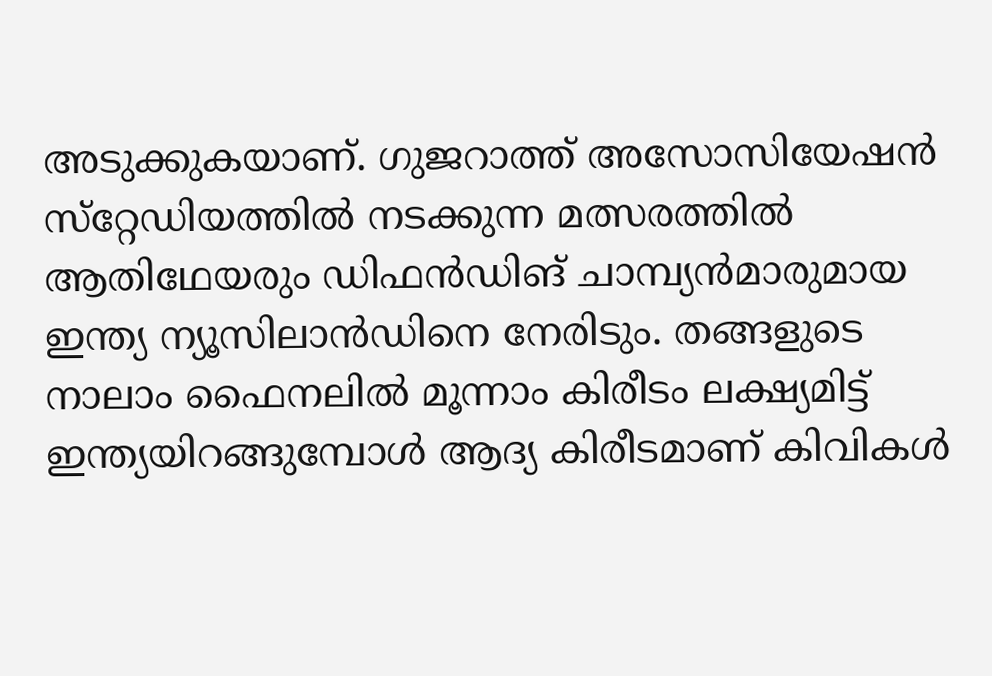അടുക്കുകയാണ്. ഗുജറാത്ത് അസോസിയേഷന്‍ സ്‌റ്റേഡിയത്തില്‍ നടക്കുന്ന മത്സരത്തില്‍ ആതിഥേയരും ഡിഫന്‍ഡിങ് ചാമ്പ്യന്‍മാരുമായ ഇന്ത്യ ന്യൂസിലാന്‍ഡിനെ നേരിടും. തങ്ങളുടെ നാലാം ഫൈനലില്‍ മൂന്നാം കിരീടം ലക്ഷ്യമിട്ട് ഇന്ത്യയിറങ്ങുമ്പോള്‍ ആദ്യ കിരീടമാണ് കിവികള്‍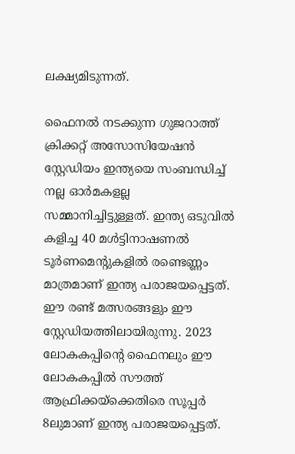ലക്ഷ്യമിടുന്നത്.

ഫൈനല്‍ നടക്കുന്ന ഗുജറാത്ത് ക്രിക്കറ്റ് അസോസിയേഷന്‍ സ്റ്റേഡിയം ഇന്ത്യയെ സംബന്ധിച്ച് നല്ല ഓര്‍മകളല്ല സമ്മാനിച്ചിട്ടുള്ളത്. ഇന്ത്യ ഒടുവില്‍ കളിച്ച 40 മള്‍ട്ടിനാഷണല്‍ ടൂര്‍ണമെന്റുകളില്‍ രണ്ടെണ്ണം മാത്രമാണ് ഇന്ത്യ പരാജയപ്പെട്ടത്. ഈ രണ്ട് മത്സരങ്ങളും ഈ സ്റ്റേഡിയത്തിലായിരുന്നു. 2023 ലോകകപ്പിന്റെ ഫൈനലും ഈ ലോകകപ്പില്‍ സൗത്ത് ആഫ്രിക്കയ്‌ക്കെതിരെ സൂപ്പര്‍ 8ലുമാണ് ഇന്ത്യ പരാജയപ്പെട്ടത്.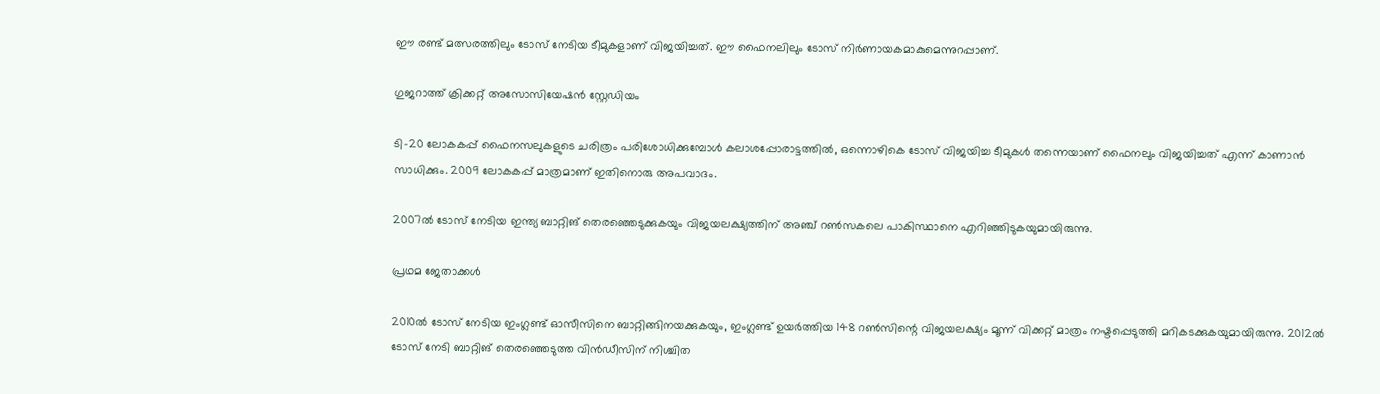ഈ രണ്ട് മത്സരത്തിലും ടോസ് നേടിയ ടീമുകളാണ് വിജയിച്ചത്. ഈ ഫൈനലിലും ടോസ് നിര്‍ണായകമാകുമെന്നുറപ്പാണ്.

ഗുജറാത്ത് ക്രിക്കറ്റ് അസോസിയേഷന്‍ സ്റ്റേഡിയം

ടി-20 ലോകകപ്പ് ഫൈനസലുകളുടെ ചരിത്രം പരിശോധിക്കുമ്പോള്‍ കലാശപ്പോരാട്ടത്തില്‍, ഒന്നൊഴികെ ടോസ് വിജയിച്ച ടീമുകള്‍ തന്നെയാണ് ഫൈനലും വിജയിച്ചത് എന്ന് കാണാന്‍ സാധിക്കും. 2009 ലോകകപ്പ് മാത്രമാണ് ഇതിനൊരു അപവാദം.

2007ല്‍ ടോസ് നേടിയ ഇന്ത്യ ബാറ്റിങ് തെരഞ്ഞെടുക്കുകയും വിജയലക്ഷ്യത്തിന് അഞ്ച് റണ്‍സകലെ പാകിസ്ഥാനെ എറിഞ്ഞിടുകയുമായിരുന്നു.

പ്രഥമ ജേതാക്കള്‍

2010ല്‍ ടോസ് നേടിയ ഇംഗ്ലണ്ട് ഓസീസിനെ ബാറ്റിങ്ങിനയക്കുകയും, ഇംഗ്ലണ്ട് ഉയര്‍ത്തിയ 148 റണ്‍സിന്റെ വിജയലക്ഷ്യം മൂന്ന് വിക്കറ്റ് മാത്രം നഷ്ടപ്പെടുത്തി മറികടക്കുകയുമായിരുന്നു. 2012ല്‍ ടോസ് നേടി ബാറ്റിങ് തെരഞ്ഞെടുത്ത വിന്‍ഡീസിന് നിശ്ചിത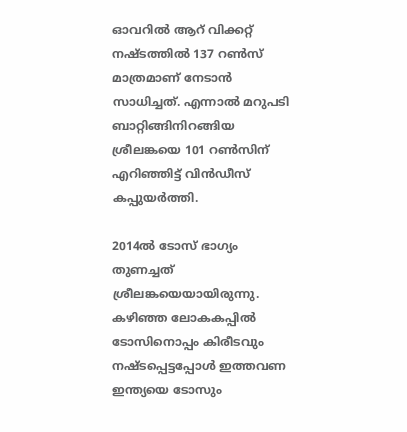ഓവറില്‍ ആറ് വിക്കറ്റ് നഷ്ടത്തില്‍ 137 റണ്‍സ് മാത്രമാണ് നേടാന്‍ സാധിച്ചത്. എന്നാല്‍ മറുപടി ബാറ്റിങ്ങിനിറങ്ങിയ ശ്രീലങ്കയെ 101 റണ്‍സിന് എറിഞ്ഞിട്ട് വിന്‍ഡീസ് കപ്പുയര്‍ത്തി.

2014ല്‍ ടോസ് ഭാഗ്യം തുണച്ചത് ശ്രീലങ്കയെയായിരുന്നു. കഴിഞ്ഞ ലോകകപ്പില്‍ ടോസിനൊപ്പം കിരീടവും നഷ്ടപ്പെട്ടപ്പോള്‍ ഇത്തവണ ഇന്ത്യയെ ടോസും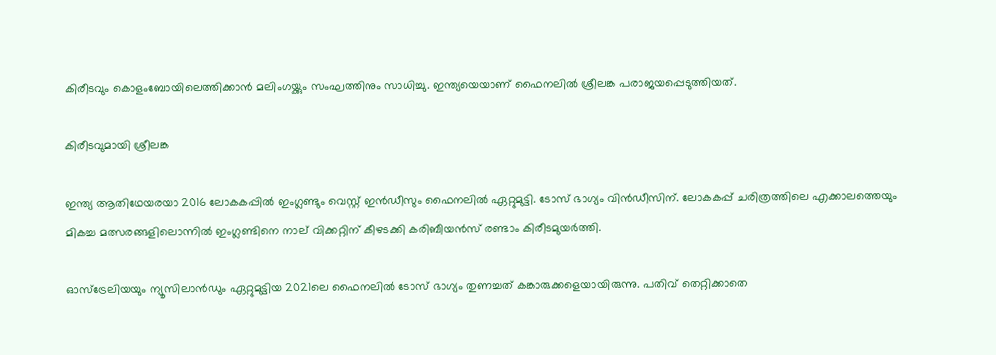കിരീടവും കൊളംബോയിലെത്തിക്കാന്‍ മലിംഗയ്ക്കും സംഘത്തിനും സാധിച്ചു. ഇന്ത്യയെയാണ് ഫൈനലില്‍ ശ്രീലങ്ക പരാജയപ്പെടുത്തിയത്.

കിരീടവുമായി ശ്രീലങ്ക

ഇന്ത്യ ആതിഥേയരയാ 2016 ലോകകപ്പില്‍ ഇംഗ്ലണ്ടും വെസ്റ്റ് ഇന്‍ഡീസും ഫൈനലില്‍ ഏറ്റുമുട്ടി. ടോസ് ഭാഗ്യം വിന്‍ഡീസിന്. ലോകകപ്പ് ചരിത്രത്തിലെ എക്കാലത്തെയും മികച്ച മത്സരങ്ങളിലൊന്നില്‍ ഇംഗ്ലണ്ടിനെ നാല് വിക്കറ്റിന് കീഴടക്കി കരിബീയന്‍സ് രണ്ടാം കിരീടമുയര്‍ത്തി.

ഓസ്‌ട്രേലിയയും ന്യൂസിലാന്‍ഡും ഏറ്റുമുട്ടിയ 2021ലെ ഫൈനലില്‍ ടോസ് ഭാഗ്യം തുണച്ചത് കങ്കാരുക്കളെയായിരുന്നു. പതിവ് തെറ്റിക്കാതെ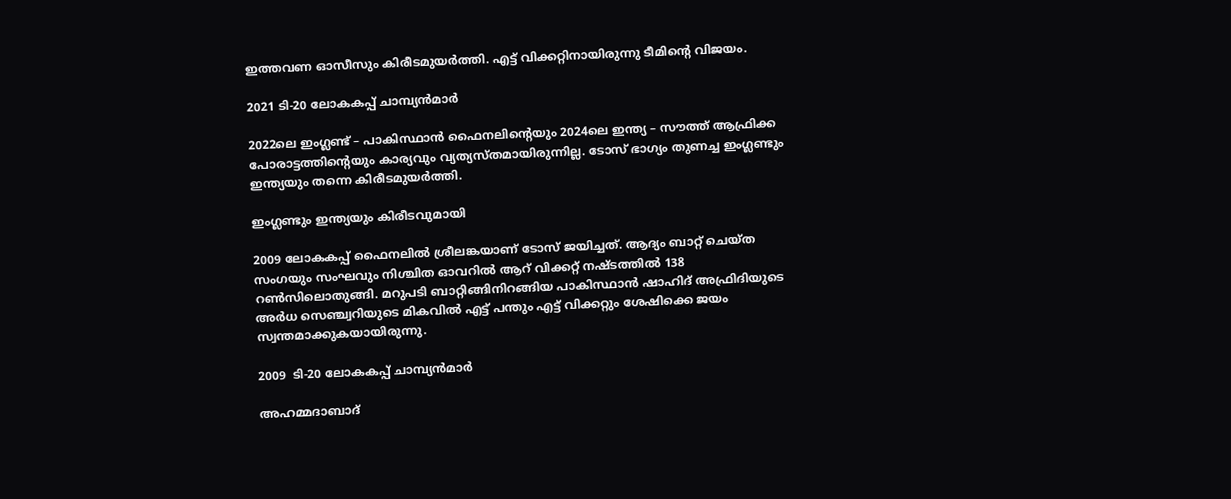ഇത്തവണ ഓസീസും കിരീടമുയര്‍ത്തി. എട്ട് വിക്കറ്റിനായിരുന്നു ടീമിന്റെ വിജയം.

2021 ടി-20 ലോകകപ്പ് ചാമ്പ്യന്‍മാര്‍

2022ലെ ഇംഗ്ലണ്ട് – പാകിസ്ഥാന്‍ ഫൈനലിന്റെയും 2024ലെ ഇന്ത്യ – സൗത്ത് ആഫ്രിക്ക പോരാട്ടത്തിന്റെയും കാര്യവും വ്യത്യസ്തമായിരുന്നില്ല. ടോസ് ഭാഗ്യം തുണച്ച ഇംഗ്ലണ്ടും ഇന്ത്യയും തന്നെ കിരീടമുയര്‍ത്തി.

ഇംഗ്ലണ്ടും ഇന്ത്യയും കിരീടവുമായി

2009 ലോകകപ്പ് ഫൈനലില്‍ ശ്രീലങ്കയാണ് ടോസ് ജയിച്ചത്. ആദ്യം ബാറ്റ് ചെയ്ത സംഗയും സംഘവും നിശ്ചിത ഓവറില്‍ ആറ് വിക്കറ്റ് നഷ്ടത്തില്‍ 138 റണ്‍സിലൊതുങ്ങി. മറുപടി ബാറ്റിങ്ങിനിറങ്ങിയ പാകിസ്ഥാന്‍ ഷാഹിദ് അഫ്രിദിയുടെ അര്‍ധ സെഞ്ച്വറിയുടെ മികവില്‍ എട്ട് പന്തും എട്ട് വിക്കറ്റും ശേഷിക്കെ ജയം സ്വന്തമാക്കുകയായിരുന്നു.

2009  ടി-20 ലോകകപ്പ് ചാമ്പ്യന്‍മാര്‍

അഹമ്മദാബാദ്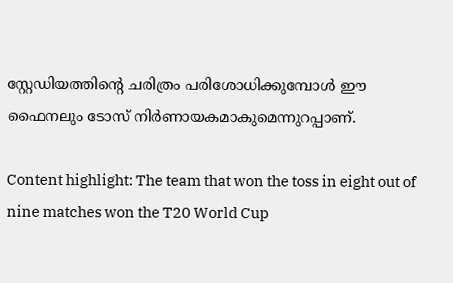സ്റ്റേഡിയത്തിന്റെ ചരിത്രം പരിശോധിക്കുമ്പോള്‍ ഈ ഫൈനലും ടോസ് നിര്‍ണായകമാകുമെന്നുറപ്പാണ്.

Content highlight: The team that won the toss in eight out of nine matches won the T20 World Cup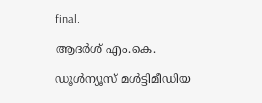final.

ആദര്‍ശ് എം.കെ.

ഡൂള്‍ന്യൂസ് മള്‍ട്ടിമീഡിയ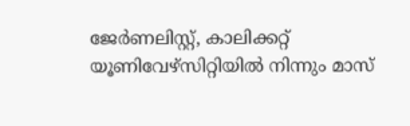ജേര്‍ണലിസ്റ്റ്, കാലിക്കറ്റ് യൂണിവേഴ്സിറ്റിയില്‍ നിന്നും മാസ്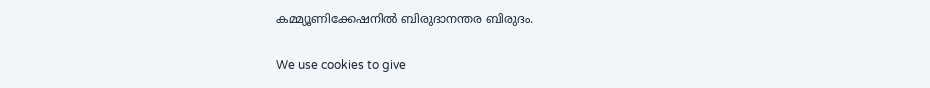കമ്മ്യൂണിക്കേഷനില്‍ ബിരുദാനന്തര ബിരുദം.

We use cookies to give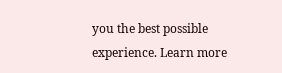you the best possible experience. Learn more